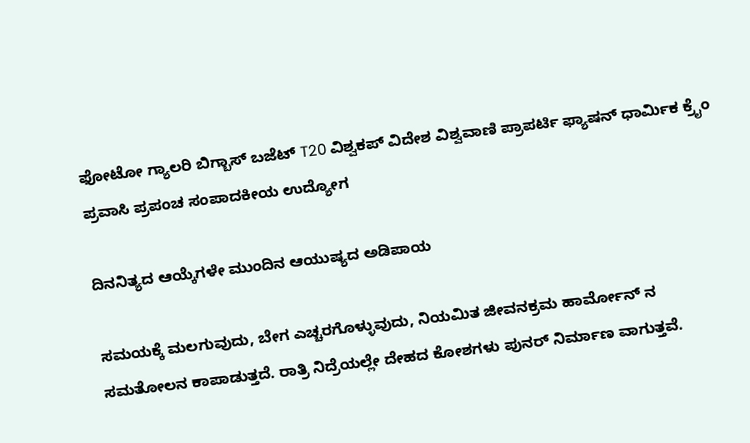ಫೋಟೋ ಗ್ಯಾಲರಿ ಬಿಗ್ಬಾಸ್ ಬಜೆಟ್ T20 ವಿಶ್ವಕಪ್ ವಿದೇಶ ವಿಶ್ವವಾಣಿ ಪ್ರಾಪರ್ಟಿ ಫ್ಯಾಷನ್ ಧಾರ್ಮಿಕ ಕ್ರೈಂ ಪ್ರವಾಸಿ ಪ್ರಪಂಚ ಸಂಪಾದಕೀಯ ಉದ್ಯೋಗ

ದಿನನಿತ್ಯದ ಆಯ್ಕೆಗಳೇ ಮುಂದಿನ ಆಯುಷ್ಯದ ಅಡಿಪಾಯ

ಸಮಯಕ್ಕೆ ಮಲಗುವುದು, ಬೇಗ ಎಚ್ಚರಗೊಳ್ಳುವುದು, ನಿಯಮಿತ ಜೀವನಕ್ರಮ ಹಾರ್ಮೋನ್ ನ ಸಮತೋಲನ ಕಾಪಾಡುತ್ತದೆ. ರಾತ್ರಿ ನಿದ್ರೆಯಲ್ಲೇ ದೇಹದ ಕೋಶಗಳು ಪುನರ್ ನಿರ್ಮಾಣ ವಾಗುತ್ತವೆ.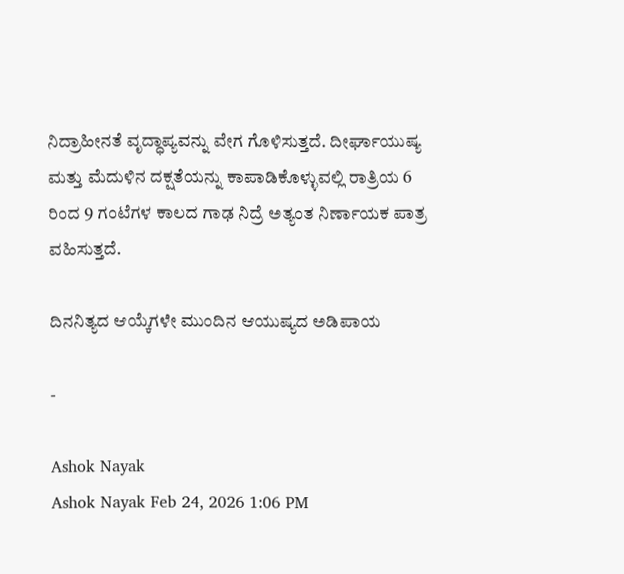ನಿದ್ರಾಹೀನತೆ ವೃದ್ಧಾಪ್ಯವನ್ನು ವೇಗ ಗೊಳಿಸುತ್ತದೆ. ದೀರ್ಘಾಯುಷ್ಯ ಮತ್ತು ಮೆದುಳಿನ ದಕ್ಷತೆಯನ್ನು ಕಾಪಾಡಿಕೊಳ್ಳುವಲ್ಲಿ ರಾತ್ರಿಯ 6 ರಿಂದ 9 ಗಂಟೆಗಳ ಕಾಲದ ಗಾಢ ನಿದ್ರೆ ಅತ್ಯಂತ ನಿರ್ಣಾಯಕ ಪಾತ್ರ ವಹಿಸುತ್ತದೆ.

ದಿನನಿತ್ಯದ ಆಯ್ಕೆಗಳೇ ಮುಂದಿನ ಆಯುಷ್ಯದ ಅಡಿಪಾಯ

-

Ashok Nayak
Ashok Nayak Feb 24, 2026 1:06 PM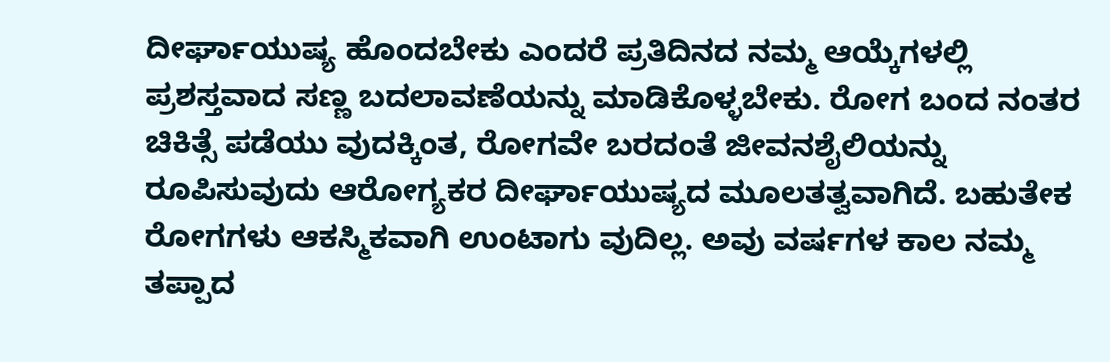ದೀರ್ಘಾಯುಷ್ಯ ಹೊಂದಬೇಕು ಎಂದರೆ ಪ್ರತಿದಿನದ ನಮ್ಮ ಆಯ್ಕೆಗಳಲ್ಲಿ ಪ್ರಶಸ್ತವಾದ ಸಣ್ಣ ಬದಲಾವಣೆಯನ್ನು ಮಾಡಿಕೊಳ್ಳಬೇಕು. ರೋಗ ಬಂದ ನಂತರ ಚಿಕಿತ್ಸೆ ಪಡೆಯು ವುದಕ್ಕಿಂತ, ರೋಗವೇ ಬರದಂತೆ ಜೀವನಶೈಲಿಯನ್ನು ರೂಪಿಸುವುದು ಆರೋಗ್ಯಕರ ದೀರ್ಘಾಯುಷ್ಯದ ಮೂಲತತ್ವವಾಗಿದೆ. ಬಹುತೇಕ ರೋಗಗಳು ಆಕಸ್ಮಿಕವಾಗಿ ಉಂಟಾಗು ವುದಿಲ್ಲ. ಅವು ವರ್ಷಗಳ ಕಾಲ ನಮ್ಮ ತಪ್ಪಾದ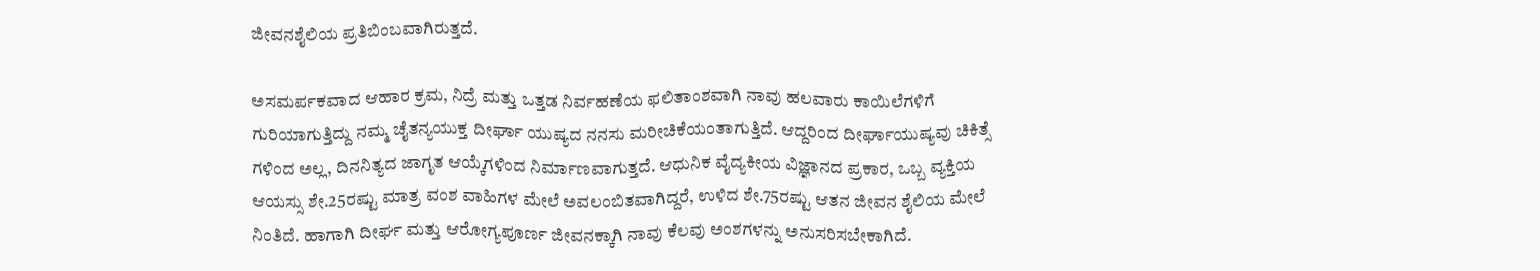ಜೀವನಶೈಲಿಯ ಪ್ರತಿಬಿಂಬವಾಗಿರುತ್ತದೆ.

ಅಸಮರ್ಪಕವಾದ ಆಹಾರ ಕ್ರಮ, ನಿದ್ರೆ ಮತ್ತು ಒತ್ತಡ ನಿರ್ವಹಣೆಯ ಫಲಿತಾಂಶವಾಗಿ ನಾವು ಹಲವಾರು ಕಾಯಿಲೆಗಳಿಗೆ ಗುರಿಯಾಗುತ್ತಿದ್ದು ನಮ್ಮ ಚೈತನ್ಯಯುಕ್ತ ದೀರ್ಘಾ ಯುಷ್ಯದ ನನಸು ಮರೀಚಿಕೆಯಂತಾಗುತ್ತಿದೆ. ಆದ್ದರಿಂದ ದೀರ್ಘಾಯುಷ್ಯವು ಚಿಕಿತ್ಸೆ ಗಳಿಂದ ಅಲ್ಲ, ದಿನನಿತ್ಯದ ಜಾಗೃತ ಆಯ್ಕೆಗಳಿಂದ ನಿರ್ಮಾಣವಾಗುತ್ತದೆ. ಆಧುನಿಕ ವೈದ್ಯಕೀಯ ವಿಜ್ಞಾನದ ಪ್ರಕಾರ, ಒಬ್ಬ ವ್ಯಕ್ತಿಯ ಆಯಸ್ಸು ಶೇ.25ರಷ್ಟು ಮಾತ್ರ ವಂಶ ವಾಹಿಗಳ ಮೇಲೆ ಅವಲಂಬಿತವಾಗಿದ್ದರೆ, ಉಳಿದ ಶೇ.75ರಷ್ಟು ಆತನ ಜೀವನ ಶೈಲಿಯ ಮೇಲೆ ನಿಂತಿದೆ. ಹಾಗಾಗಿ ದೀರ್ಘ ಮತ್ತು ಆರೋಗ್ಯಪೂರ್ಣ ಜೀವನಕ್ಕಾಗಿ ನಾವು ಕೆಲವು ಅಂಶಗಳನ್ನು ಅನುಸರಿಸಬೇಕಾಗಿದೆ.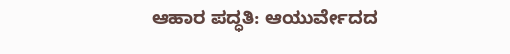ಆಹಾರ ಪದ್ಧತಿ: ಆಯುರ್ವೇದದ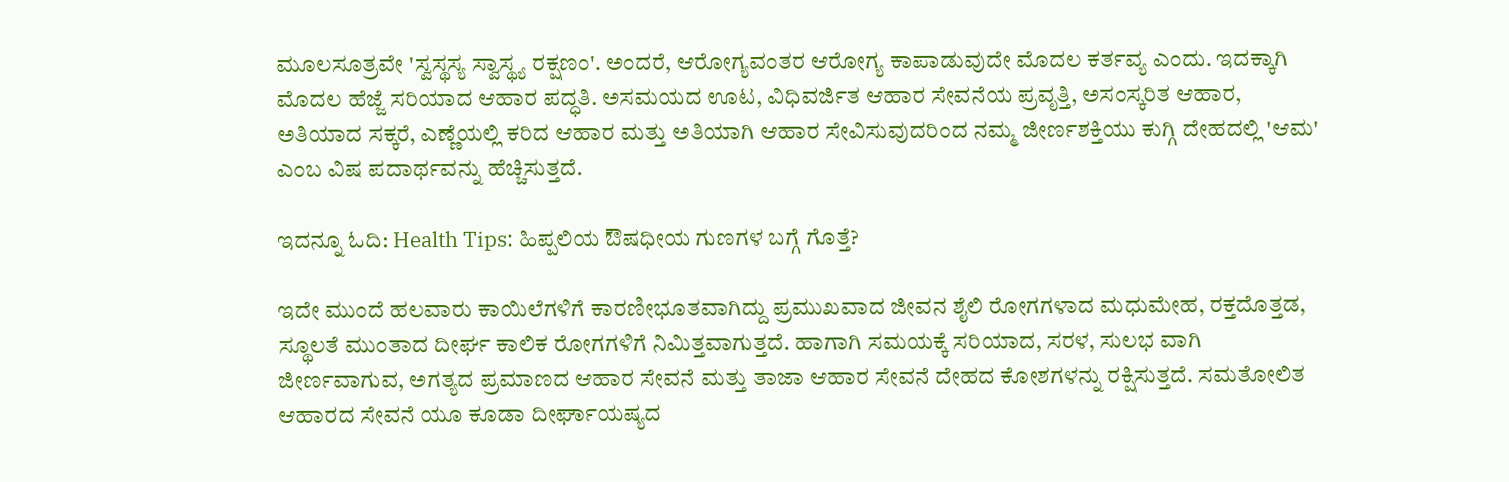ಮೂಲಸೂತ್ರವೇ 'ಸ್ವಸ್ಥಸ್ಯ ಸ್ವಾಸ್ಥ್ಯ ರಕ್ಷಣಂ'. ಅಂದರೆ, ಆರೋಗ್ಯವಂತರ ಆರೋಗ್ಯ ಕಾಪಾಡುವುದೇ ಮೊದಲ ಕರ್ತವ್ಯ ಎಂದು. ಇದಕ್ಕಾಗಿ ಮೊದಲ ಹೆಜ್ಜೆ ಸರಿಯಾದ ಆಹಾರ ಪದ್ಧತಿ. ಅಸಮಯದ ಊಟ, ವಿಧಿವರ್ಜಿತ ಆಹಾರ ಸೇವನೆಯ ಪ್ರವೃತ್ತಿ, ಅಸಂಸ್ಕರಿತ ಆಹಾರ, ಅತಿಯಾದ ಸಕ್ಕರೆ, ಎಣ್ಣೆಯಲ್ಲಿ ಕರಿದ ಆಹಾರ ಮತ್ತು ಅತಿಯಾಗಿ ಆಹಾರ ಸೇವಿಸುವುದರಿಂದ ನಮ್ಮ ಜೀರ್ಣಶಕ್ತಿಯು ಕುಗ್ಗಿ ದೇಹದಲ್ಲಿ 'ಆಮ' ಎಂಬ ವಿಷ ಪದಾರ್ಥವನ್ನು ಹೆಚ್ಚಿಸುತ್ತದೆ.

ಇದನ್ನೂ ಓದಿ: Health Tips: ಹಿಪ್ಪಲಿಯ ಔಷಧೀಯ ಗುಣಗಳ ಬಗ್ಗೆ ಗೊತ್ತೆ?

ಇದೇ ಮುಂದೆ ಹಲವಾರು ಕಾಯಿಲೆಗಳಿಗೆ ಕಾರಣೀಭೂತವಾಗಿದ್ದು ಪ್ರಮುಖವಾದ ಜೀವನ ಶೈಲಿ ರೋಗಗಳಾದ ಮಧುಮೇಹ, ರಕ್ತದೊತ್ತಡ, ಸ್ಥೂಲತೆ ಮುಂತಾದ ದೀರ್ಘ ಕಾಲಿಕ ರೋಗಗಳಿಗೆ ನಿಮಿತ್ತವಾಗುತ್ತದೆ. ಹಾಗಾಗಿ ಸಮಯಕ್ಕೆ ಸರಿಯಾದ, ಸರಳ, ಸುಲಭ ವಾಗಿ ಜೀರ್ಣವಾಗುವ, ಅಗತ್ಯದ ಪ್ರಮಾಣದ ಆಹಾರ ಸೇವನೆ ಮತ್ತು ತಾಜಾ ಆಹಾರ ಸೇವನೆ ದೇಹದ ಕೋಶಗಳನ್ನು ರಕ್ಷಿಸುತ್ತದೆ. ಸಮತೋಲಿತ ಆಹಾರದ ಸೇವನೆ ಯೂ ಕೂಡಾ ದೀರ್ಘಾಯಷ್ಯದ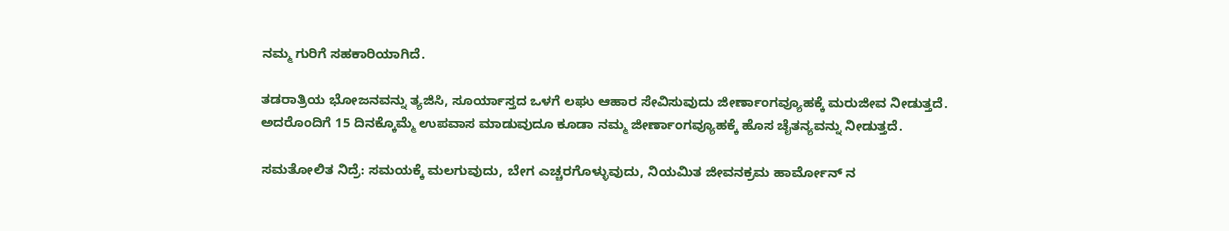ನಮ್ಮ ಗುರಿಗೆ ಸಹಕಾರಿಯಾಗಿದೆ.

ತಡರಾತ್ರಿಯ ಭೋಜನವನ್ನು ತ್ಯಜಿಸಿ, ಸೂರ್ಯಾಸ್ತದ ಒಳಗೆ ಲಘು ಆಹಾರ ಸೇವಿಸುವುದು ಜೀರ್ಣಾಂಗವ್ಯೂಹಕ್ಕೆ ಮರುಜೀವ ನೀಡುತ್ತದೆ. ಅದರೊಂದಿಗೆ 15 ದಿನಕ್ಕೊಮ್ಮೆ ಉಪವಾಸ ಮಾಡುವುದೂ ಕೂಡಾ ನಮ್ಮ ಜೀರ್ಣಾಂಗವ್ಯೂಹಕ್ಕೆ ಹೊಸ ಚೈತನ್ಯವನ್ನು ನೀಡುತ್ತದೆ.

ಸಮತೋಲಿತ ನಿದ್ರೆ: ಸಮಯಕ್ಕೆ ಮಲಗುವುದು, ಬೇಗ ಎಚ್ಚರಗೊಳ್ಳುವುದು, ನಿಯಮಿತ ಜೀವನಕ್ರಮ ಹಾರ್ಮೋನ್ ನ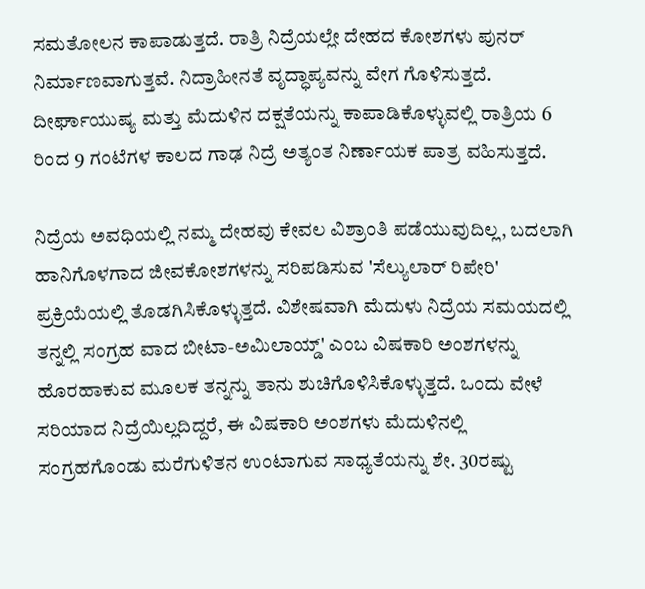ಸಮತೋಲನ ಕಾಪಾಡುತ್ತದೆ. ರಾತ್ರಿ ನಿದ್ರೆಯಲ್ಲೇ ದೇಹದ ಕೋಶಗಳು ಪುನರ್ ನಿರ್ಮಾಣವಾಗುತ್ತವೆ. ನಿದ್ರಾಹೀನತೆ ವೃದ್ಧಾಪ್ಯವನ್ನು ವೇಗ ಗೊಳಿಸುತ್ತದೆ. ದೀರ್ಘಾಯುಷ್ಯ ಮತ್ತು ಮೆದುಳಿನ ದಕ್ಷತೆಯನ್ನು ಕಾಪಾಡಿಕೊಳ್ಳುವಲ್ಲಿ ರಾತ್ರಿಯ 6 ರಿಂದ 9 ಗಂಟೆಗಳ ಕಾಲದ ಗಾಢ ನಿದ್ರೆ ಅತ್ಯಂತ ನಿರ್ಣಾಯಕ ಪಾತ್ರ ವಹಿಸುತ್ತದೆ.

ನಿದ್ರೆಯ ಅವಧಿಯಲ್ಲಿ ನಮ್ಮ ದೇಹವು ಕೇವಲ ವಿಶ್ರಾಂತಿ ಪಡೆಯುವುದಿಲ್ಲ, ಬದಲಾಗಿ ಹಾನಿಗೊಳಗಾದ ಜೀವಕೋಶಗಳನ್ನು ಸರಿಪಡಿಸುವ 'ಸೆಲ್ಯುಲಾರ್ ರಿಪೇರಿ' ಪ್ರಕ್ರಿಯೆಯಲ್ಲಿ ತೊಡಗಿಸಿಕೊಳ್ಳುತ್ತದೆ. ವಿಶೇಷವಾಗಿ ಮೆದುಳು ನಿದ್ರೆಯ ಸಮಯದಲ್ಲಿ ತನ್ನಲ್ಲಿ ಸಂಗ್ರಹ ವಾದ ಬೀಟಾ-ಅಮಿಲಾಯ್ಡ್' ಎಂಬ ವಿಷಕಾರಿ ಅಂಶಗಳನ್ನು ಹೊರಹಾಕುವ ಮೂಲಕ ತನ್ನನ್ನು ತಾನು ಶುಚಿಗೊಳಿಸಿಕೊಳ್ಳುತ್ತದೆ. ಒಂದು ವೇಳೆ ಸರಿಯಾದ ನಿದ್ರೆಯಿಲ್ಲದಿದ್ದರೆ, ಈ ವಿಷಕಾರಿ ಅಂಶಗಳು ಮೆದುಳಿನಲ್ಲಿ ಸಂಗ್ರಹಗೊಂಡು ಮರೆಗುಳಿತನ ಉಂಟಾಗುವ ಸಾಧ್ಯತೆಯನ್ನು ಶೇ. 30ರಷ್ಟು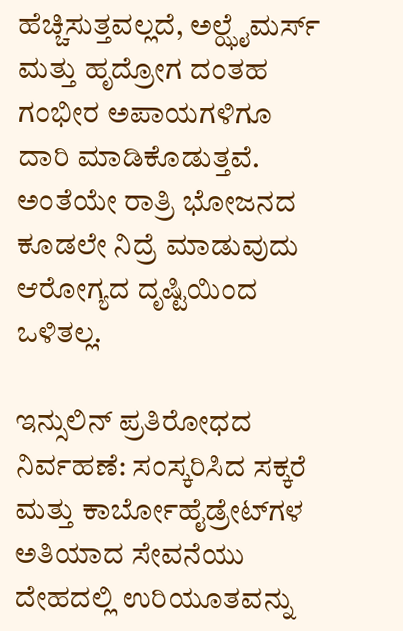ಹೆಚ್ಚಿಸುತ್ತವಲ್ಲದೆ, ಅಲ್ಝೈಮರ್ಸ್ ಮತ್ತು ಹೃದ್ರೋಗ ದಂತಹ ಗಂಭೀರ ಅಪಾಯಗಳಿಗೂ ದಾರಿ ಮಾಡಿಕೊಡುತ್ತವೆ. ಅಂತೆಯೇ ರಾತ್ರಿ ಭೋಜನದ ಕೂಡಲೇ ನಿದ್ರೆ ಮಾಡುವುದು ಆರೋಗ್ಯದ ದೃಷ್ಟಿಯಿಂದ ಒಳಿತಲ್ಲ.

ಇನ್ಸುಲಿನ್ ಪ್ರತಿರೋಧದ ನಿರ್ವಹಣೆ: ಸಂಸ್ಕರಿಸಿದ ಸಕ್ಕರೆ ಮತ್ತು ಕಾರ್ಬೋಹೈಡ್ರೇಟ್‌ಗಳ ಅತಿಯಾದ ಸೇವನೆಯು ದೇಹದಲ್ಲಿ ಉರಿಯೂತವನ್ನು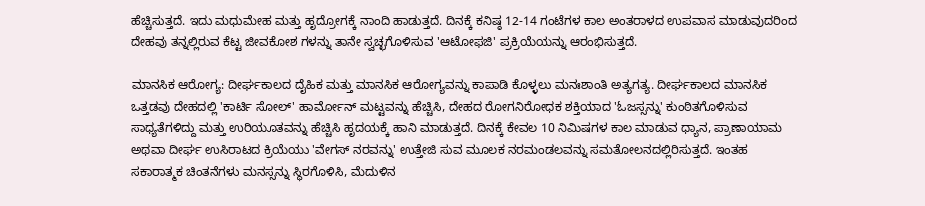ಹೆಚ್ಚಿಸುತ್ತದೆ. ಇದು ಮಧುಮೇಹ ಮತ್ತು ಹೃದ್ರೋಗಕ್ಕೆ ನಾಂದಿ ಹಾಡುತ್ತದೆ. ದಿನಕ್ಕೆ ಕನಿಷ್ಠ 12-14 ಗಂಟೆಗಳ ಕಾಲ ಅಂತರಾಳದ ಉಪವಾಸ ಮಾಡುವುದರಿಂದ ದೇಹವು ತನ್ನಲ್ಲಿರುವ ಕೆಟ್ಟ ಜೀವಕೋಶ ಗಳನ್ನು ತಾನೇ ಸ್ವಚ್ಛಗೊಳಿಸುವ 'ಆಟೋಫಜಿ' ಪ್ರಕ್ರಿಯೆಯನ್ನು ಆರಂಭಿಸುತ್ತದೆ.

ಮಾನಸಿಕ ಆರೋಗ್ಯ: ದೀರ್ಘಕಾಲದ ದೈಹಿಕ ಮತ್ತು ಮಾನಸಿಕ ಆರೋಗ್ಯವನ್ನು ಕಾಪಾಡಿ ಕೊಳ್ಳಲು ಮನಃಶಾಂತಿ ಅತ್ಯಗತ್ಯ. ದೀರ್ಘಕಾಲದ ಮಾನಸಿಕ ಒತ್ತಡವು ದೇಹದಲ್ಲಿ 'ಕಾರ್ಟಿ ಸೋಲ್' ಹಾರ್ಮೋನ್ ಮಟ್ಟವನ್ನು ಹೆಚ್ಚಿಸಿ, ದೇಹದ ರೋಗನಿರೋಧಕ ಶಕ್ತಿಯಾದ 'ಓಜಸ್ಸನ್ನು' ಕುಂಠಿತಗೊಳಿಸುವ ಸಾಧ್ಯತೆಗಳಿದ್ದು ಮತ್ತು ಉರಿಯೂತವನ್ನು ಹೆಚ್ಚಿಸಿ ಹೃದಯಕ್ಕೆ ಹಾನಿ ಮಾಡುತ್ತದೆ. ದಿನಕ್ಕೆ ಕೇವಲ 10 ನಿಮಿಷಗಳ ಕಾಲ ಮಾಡುವ ಧ್ಯಾನ, ಪ್ರಾಣಾಯಾಮ ಅಥವಾ ದೀರ್ಘ ಉಸಿರಾಟದ ಕ್ರಿಯೆಯು 'ವೇಗಸ್ ನರವನ್ನು' ಉತ್ತೇಜಿ ಸುವ ಮೂಲಕ ನರಮಂಡಲವನ್ನು ಸಮತೋಲನದಲ್ಲಿರಿಸುತ್ತದೆ. ಇಂತಹ ಸಕಾರಾತ್ಮಕ ಚಿಂತನೆಗಳು ಮನಸ್ಸನ್ನು ಸ್ಥಿರಗೊಳಿಸಿ, ಮೆದುಳಿನ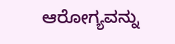ಆರೋಗ್ಯವನ್ನು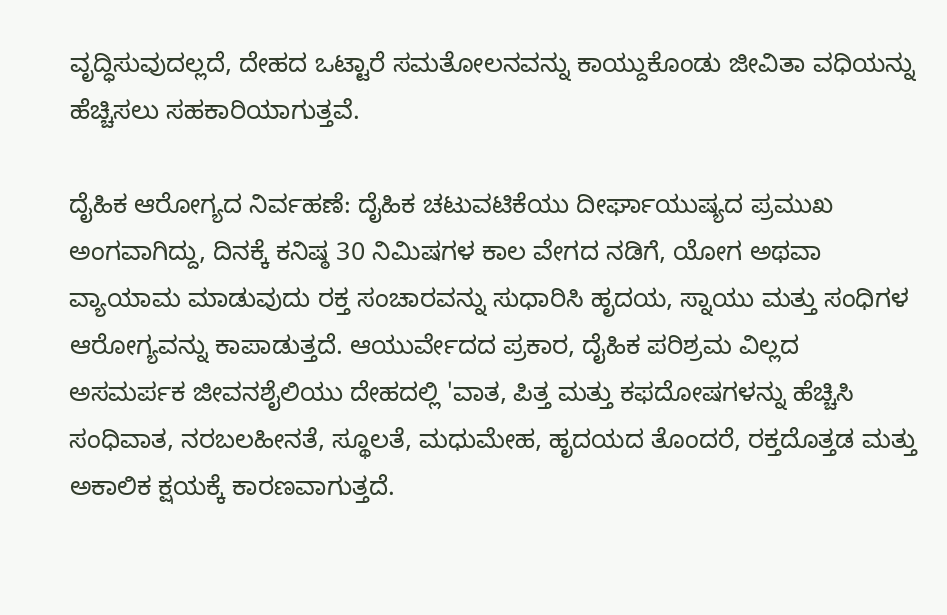ವೃದ್ಧಿಸುವುದಲ್ಲದೆ, ದೇಹದ ಒಟ್ಟಾರೆ ಸಮತೋಲನವನ್ನು ಕಾಯ್ದುಕೊಂಡು ಜೀವಿತಾ ವಧಿಯನ್ನು ಹೆಚ್ಚಿಸಲು ಸಹಕಾರಿಯಾಗುತ್ತವೆ.

ದೈಹಿಕ ಆರೋಗ್ಯದ ನಿರ್ವಹಣೆ: ದೈಹಿಕ ಚಟುವಟಿಕೆಯು ದೀರ್ಘಾಯುಷ್ಯದ ಪ್ರಮುಖ ಅಂಗವಾಗಿದ್ದು, ದಿನಕ್ಕೆ ಕನಿಷ್ಠ 30 ನಿಮಿಷಗಳ ಕಾಲ ವೇಗದ ನಡಿಗೆ, ಯೋಗ ಅಥವಾ ವ್ಯಾಯಾಮ ಮಾಡುವುದು ರಕ್ತ ಸಂಚಾರವನ್ನು ಸುಧಾರಿಸಿ ಹೃದಯ, ಸ್ನಾಯು ಮತ್ತು ಸಂಧಿಗಳ ಆರೋಗ್ಯವನ್ನು ಕಾಪಾಡುತ್ತದೆ. ಆಯುರ್ವೇದದ ಪ್ರಕಾರ, ದೈಹಿಕ ಪರಿಶ್ರಮ ವಿಲ್ಲದ ಅಸಮರ್ಪಕ ಜೀವನಶೈಲಿಯು ದೇಹದಲ್ಲಿ 'ವಾತ, ಪಿತ್ತ ಮತ್ತು ಕಫದೋಷಗಳನ್ನು ಹೆಚ್ಚಿಸಿ ಸಂಧಿವಾತ, ನರಬಲಹೀನತೆ, ಸ್ಥೂಲತೆ, ಮಧುಮೇಹ, ಹೃದಯದ ತೊಂದರೆ, ರಕ್ತದೊತ್ತಡ ಮತ್ತು ಅಕಾಲಿಕ ಕ್ಷಯಕ್ಕೆ ಕಾರಣವಾಗುತ್ತದೆ.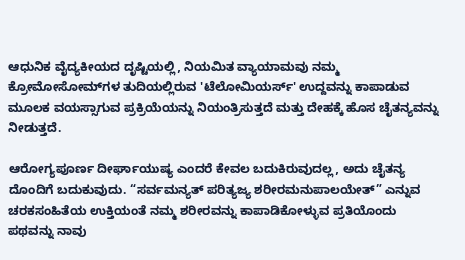ಆಧುನಿಕ ವೈದ್ಯಕೀಯದ ದೃಷ್ಟಿಯಲ್ಲಿ, ನಿಯಮಿತ ವ್ಯಾಯಾಮವು ನಮ್ಮ ಕ್ರೋಮೋಸೋಮ್‌ಗಳ ತುದಿಯಲ್ಲಿರುವ 'ಟೆಲೋಮಿಯರ್ಸ್' ಉದ್ದವನ್ನು ಕಾಪಾಡುವ ಮೂಲಕ ವಯಸ್ಸಾಗುವ ಪ್ರಕ್ರಿಯೆಯನ್ನು ನಿಯಂತ್ರಿಸುತ್ತದೆ ಮತ್ತು ದೇಹಕ್ಕೆ ಹೊಸ ಚೈತನ್ಯವನ್ನು ನೀಡುತ್ತದೆ.

ಆರೋಗ್ಯಪೂರ್ಣ ದೀರ್ಘಾಯುಷ್ಯ ಎಂದರೆ ಕೇವಲ ಬದುಕಿರುವುದಲ್ಲ, ಅದು ಚೈತನ್ಯ ದೊಂದಿಗೆ ಬದುಕುವುದು. “ಸರ್ವಮನ್ಯತ್ ಪರಿತ್ಯಜ್ಯ ಶರೀರಮನುಪಾಲಯೇತ್” ಎನ್ನುವ ಚರಕಸಂಹಿತೆಯ ಉಕ್ತಿಯಂತೆ ನಮ್ಮ ಶರೀರವನ್ನು ಕಾಪಾಡಿಕೋಳ್ಳುವ ಪ್ರತಿಯೊಂದು ಪಥವನ್ನು ನಾವು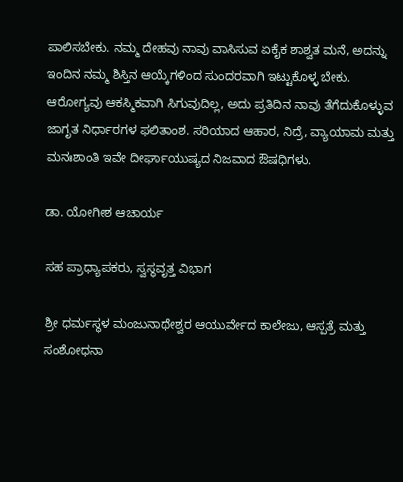ಪಾಲಿಸಬೇಕು. ನಮ್ಮ ದೇಹವು ನಾವು ವಾಸಿಸುವ ಏಕೈಕ ಶಾಶ್ವತ ಮನೆ, ಅದನ್ನು ಇಂದಿನ ನಮ್ಮ ಶಿಸ್ತಿನ ಆಯ್ಕೆಗಳಿಂದ ಸುಂದರವಾಗಿ ಇಟ್ಟುಕೊಳ್ಳ ಬೇಕು. ಆರೋಗ್ಯವು ಆಕಸ್ಮಿಕವಾಗಿ ಸಿಗುವುದಿಲ್ಲ, ಅದು ಪ್ರತಿದಿನ ನಾವು ತೆಗೆದುಕೊಳ್ಳುವ ಜಾಗೃತ ನಿರ್ಧಾರಗಳ ಫಲಿತಾಂಶ. ಸರಿಯಾದ ಆಹಾರ, ನಿದ್ರೆ, ವ್ಯಾಯಾಮ ಮತ್ತು ಮನಃಶಾಂತಿ ಇವೇ ದೀರ್ಘಾಯುಷ್ಯದ ನಿಜವಾದ ಔಷಧಿಗಳು.

ಡಾ. ಯೋಗೀಶ ಆಚಾರ್ಯ

ಸಹ ಪ್ರಾಧ್ಯಾಪಕರು, ಸ್ವಸ್ಥವೃತ್ತ ವಿಭಾಗ

ಶ್ರೀ ಧರ್ಮಸ್ಥಳ ಮಂಜುನಾಥೇಶ್ವರ ಆಯುರ್ವೇದ ಕಾಲೇಜು, ಆಸ್ಪತ್ರೆ ಮತ್ತು ಸಂಶೋಧನಾ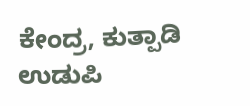ಕೇಂದ್ರ, ಕುತ್ಪಾಡಿ ಉಡುಪಿ